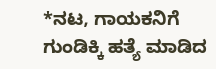*ನಟ, ಗಾಯಕನಿಗೆ ಗುಂಡಿಕ್ಕಿ ಹತ್ಯೆ ಮಾಡಿದ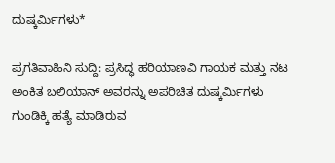ದುಷ್ಕರ್ಮಿಗಳು*

ಪ್ರಗತಿವಾಹಿನಿ ಸುದ್ದಿ: ಪ್ರಸಿದ್ಧ ಹರಿಯಾಣವಿ ಗಾಯಕ ಮತ್ತು ನಟ ಅಂಕಿತ ಬಲಿಯಾನ್ ಅವರನ್ನು ಅಪರಿಚಿತ ದುಷ್ಕರ್ಮಿಗಳು ಗುಂಡಿಕ್ಕಿ ಹತ್ಯೆ ಮಾಡಿರುವ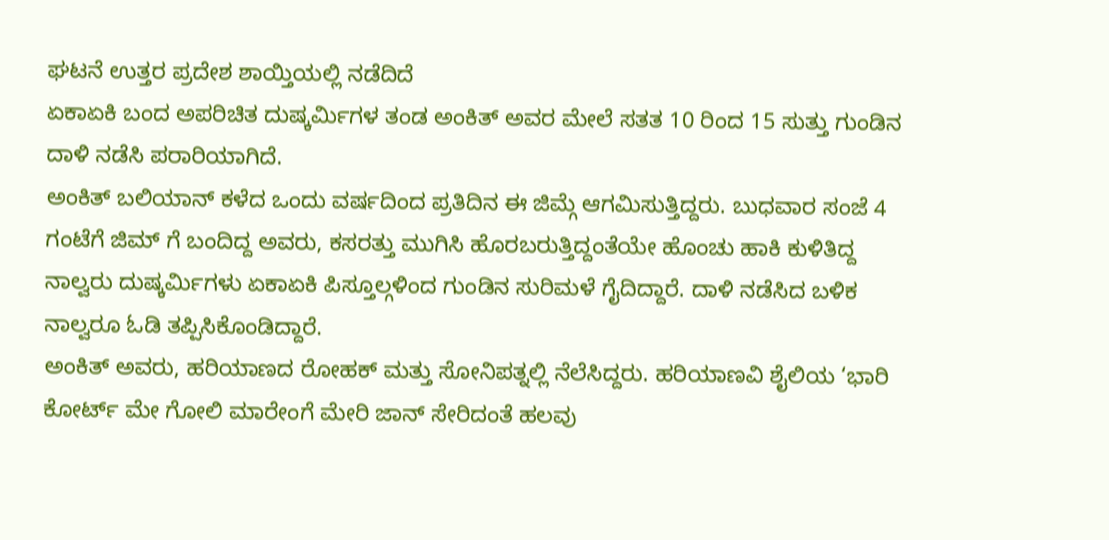ಘಟನೆ ಉತ್ತರ ಪ್ರದೇಶ ಶಾಯ್ತಿಯಲ್ಲಿ ನಡೆದಿದೆ
ಏಕಾಏಕಿ ಬಂದ ಅಪರಿಚಿತ ದುಷ್ಕರ್ಮಿಗಳ ತಂಡ ಅಂಕಿತ್ ಅವರ ಮೇಲೆ ಸತತ 10 ರಿಂದ 15 ಸುತ್ತು ಗುಂಡಿನ ದಾಳಿ ನಡೆಸಿ ಪರಾರಿಯಾಗಿದೆ.
ಅಂಕಿತ್ ಬಲಿಯಾನ್ ಕಳೆದ ಒಂದು ವರ್ಷದಿಂದ ಪ್ರತಿದಿನ ಈ ಜಿಮ್ಗೆ ಆಗಮಿಸುತ್ತಿದ್ದರು. ಬುಧವಾರ ಸಂಜೆ 4 ಗಂಟೆಗೆ ಜಿಮ್ ಗೆ ಬಂದಿದ್ದ ಅವರು, ಕಸರತ್ತು ಮುಗಿಸಿ ಹೊರಬರುತ್ತಿದ್ದಂತೆಯೇ ಹೊಂಚು ಹಾಕಿ ಕುಳಿತಿದ್ದ ನಾಲ್ವರು ದುಷ್ಕರ್ಮಿಗಳು ಏಕಾಏಕಿ ಪಿಸ್ತೂಲ್ಗಳಿಂದ ಗುಂಡಿನ ಸುರಿಮಳೆ ಗೈದಿದ್ದಾರೆ. ದಾಳಿ ನಡೆಸಿದ ಬಳಿಕ ನಾಲ್ವರೂ ಓಡಿ ತಪ್ಪಿಸಿಕೊಂಡಿದ್ದಾರೆ.
ಅಂಕಿತ್ ಅವರು, ಹರಿಯಾಣದ ರೋಹಕ್ ಮತ್ತು ಸೋನಿಪತ್ನಲ್ಲಿ ನೆಲೆಸಿದ್ದರು. ಹರಿಯಾಣವಿ ಶೈಲಿಯ ‘ಭಾರಿ ಕೋರ್ಟ್ ಮೇ ಗೋಲಿ ಮಾರೇಂಗೆ ಮೇರಿ ಜಾನ್ ಸೇರಿದಂತೆ ಹಲವು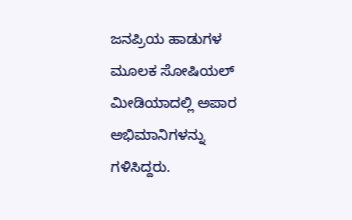ಜನಪ್ರಿಯ ಹಾಡುಗಳ ಮೂಲಕ ಸೋಷಿಯಲ್ ಮೀಡಿಯಾದಲ್ಲಿ ಅಪಾರ ಅಭಿಮಾನಿಗಳನ್ನು ಗಳಿಸಿದ್ದರು.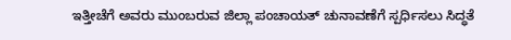ಇತ್ತೀಚೆಗೆ ಅವರು ಮುಂಬರುವ ಜಿಲ್ಲಾ ಪಂಚಾಯತ್ ಚುನಾವಣೆಗೆ ಸ್ಪರ್ಧಿಸಲು ಸಿದ್ಧತೆ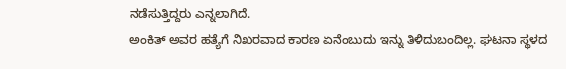ನಡೆಸುತ್ತಿದ್ದರು ಎನ್ನಲಾಗಿದೆ.
ಅಂಕಿತ್ ಅವರ ಹತ್ಯೆಗೆ ನಿಖರವಾದ ಕಾರಣ ಏನೆಂಬುದು ಇನ್ನು ತಿಳಿದುಬಂದಿಲ್ಲ. ಘಟನಾ ಸ್ಥಳದ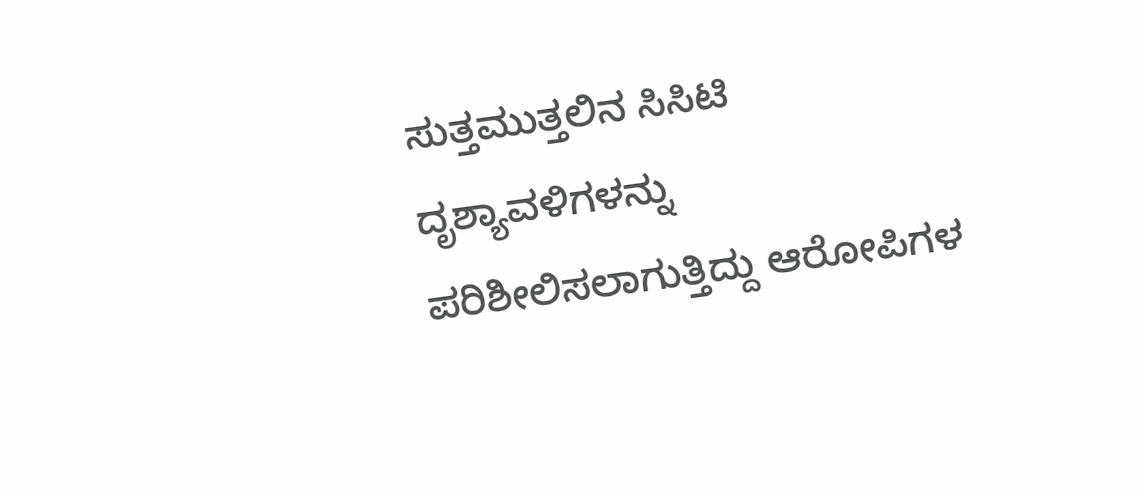ಸುತ್ತಮುತ್ತಲಿನ ಸಿಸಿಟಿ ದೃಶ್ಯಾವಳಿಗಳನ್ನು ಪರಿಶೀಲಿಸಲಾಗುತ್ತಿದ್ದು ಆರೋಪಿಗಳ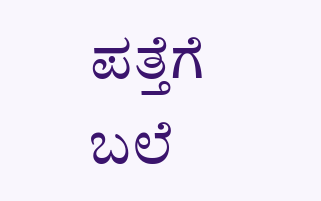ಪತ್ತೆಗೆ ಬಲೆ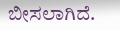ಬೀಸಲಾಗಿದೆ.